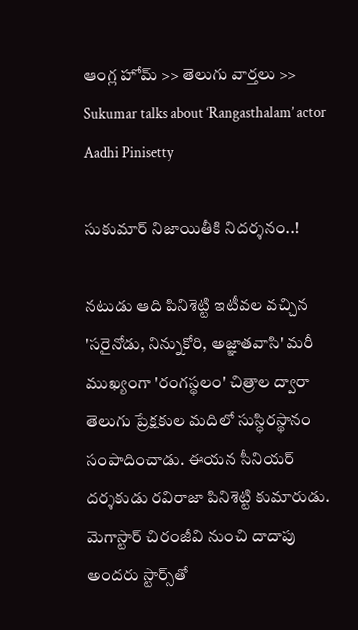ఆంగ్ల హోమ్ >> తెలుగు వార్తలు >> Sukumar talks about ‘Rangasthalam’ actor Aadhi Pinisetty

సుకుమార్‌ నిజాయితీకి నిదర్శనం..!

నటుడు ఆది పినిశెట్టి ఇటీవల వచ్చిన 'సరైనోడు, నిన్నుకోరి, అజ్ఞాతవాసి' మరీ ముఖ్యంగా 'రంగస్థలం' చిత్రాల ద్వారా తెలుగు ప్రేక్షకుల మదిలో సుస్ధిరస్థానం సంపాదించాడు. ఈయన సీనియర్‌ దర్శకుడు రవిరాజా పినిశెట్టి కుమారుడు. మెగాస్టార్‌ చిరంజీవి నుంచి దాదాపు అందరు స్టార్స్‌తో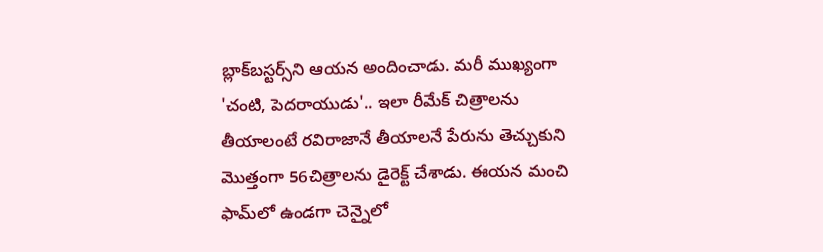బ్లాక్‌బస్టర్స్‌ని ఆయన అందించాడు. మరీ ముఖ్యంగా 'చంటి, పెదరాయుడు'.. ఇలా రీమేక్‌ చిత్రాలను తీయాలంటే రవిరాజానే తీయాలనే పేరును తెచ్చుకుని మొత్తంగా 56చిత్రాలను డైరెక్ట్‌ చేశాడు. ఈయన మంచి ఫామ్‌లో ఉండగా చెన్నైలో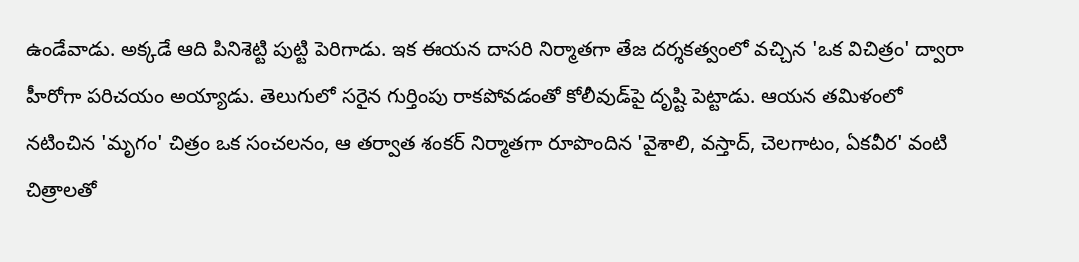ఉండేవాడు. అక్కడే ఆది పినిశెట్టి పుట్టి పెరిగాడు. ఇక ఈయన దాసరి నిర్మాతగా తేజ దర్శకత్వంలో వచ్చిన 'ఒక విచిత్రం' ద్వారా హీరోగా పరిచయం అయ్యాడు. తెలుగులో సరైన గుర్తింపు రాకపోవడంతో కోలీవుడ్‌పై దృష్టి పెట్టాడు. ఆయన తమిళంలో నటించిన 'మృగం' చిత్రం ఒక సంచలనం, ఆ తర్వాత శంకర్‌ నిర్మాతగా రూపొందిన 'వైశాలి, వస్తాద్‌, చెలగాటం, ఏకవీర' వంటి చిత్రాలతో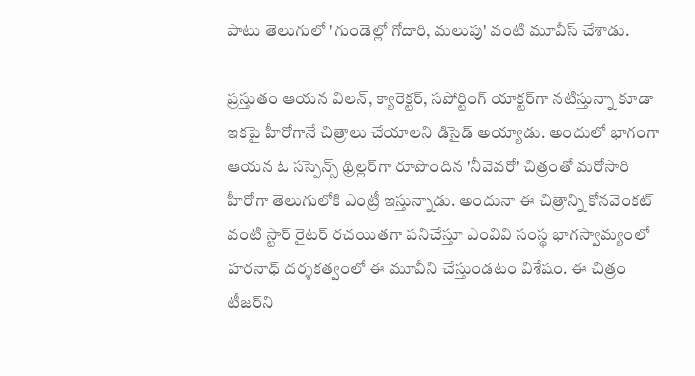పాటు తెలుగులో 'గుండెల్లో గోదారి, మలుపు' వంటి మూవీస్‌ చేశాడు.

ప్రస్తుతం ఆయన విలన్‌, క్యారెక్టర్‌, సపోర్టింగ్‌ యాక్టర్‌గా నటిస్తున్నా కూడా ఇకపై హీరోగానే చిత్రాలు చేయాలని డిసైడ్‌ అయ్యాడు. అందులో భాగంగా ఆయన ఓ సస్పెన్స్‌ థ్రిల్లర్‌గా రూపొందిన 'నీవెవరో' చిత్రంతో మరోసారి హీరోగా తెలుగులోకి ఎంట్రీ ఇస్తున్నాడు. అందునా ఈ చిత్రాన్ని కోనవెంకట్‌ వంటి స్టార్‌ రైటర్‌ రచయితగా పనిచేస్తూ ఎంవివి సంస్థ భాగస్వామ్యంలో హరనాధ్‌ దర్శకత్వంలో ఈ మూవీని చేస్తుండటం విశేషం. ఈ చిత్రం టీజర్‌ని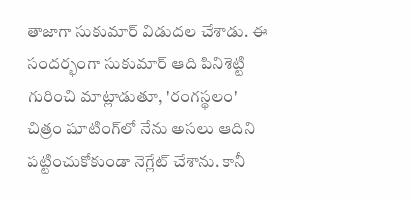తాజాగా సుకుమార్‌ విడుదల చేశాడు. ఈ సందర్భంగా సుకుమార్‌ ఆది పినిశెట్టి గురించి మాట్లాడుతూ, 'రంగస్థలం' చిత్రం షూటింగ్‌లో నేను అసలు ఆదిని పట్టించుకోకుండా నెగ్లేట్‌ చేశాను. కానీ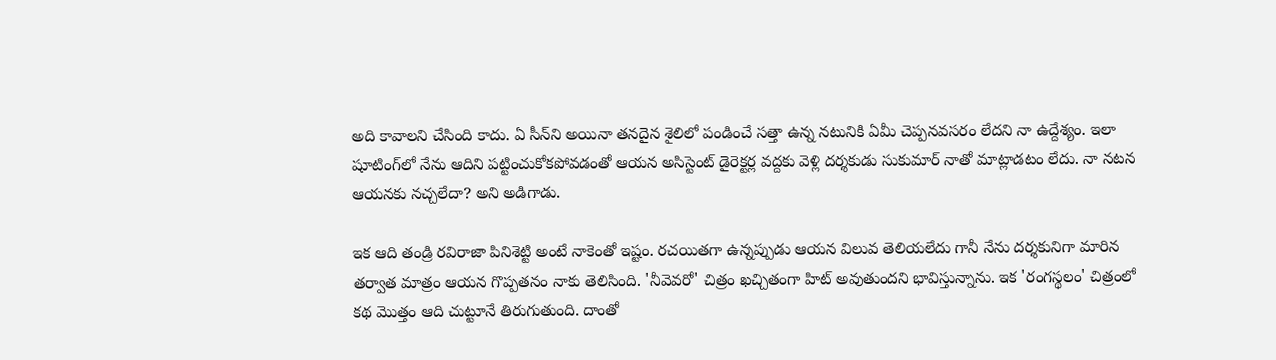అది కావాలని చేసింది కాదు. ఏ సీన్‌ని అయినా తనదైన శైలిలో పండించే సత్తా ఉన్న నటునికి ఏమీ చెప్పనవసరం లేదని నా ఉద్దేశ్యం. ఇలా షూటింగ్‌లో నేను ఆదిని పట్టించుకోకపోవడంతో ఆయన అసిస్టెంట్‌ డైరెక్టర్ల వద్దకు వెళ్లి దర్శకుడు సుకుమార్‌ నాతో మాట్లాడటం లేదు. నా నటన ఆయనకు నచ్చలేదా? అని అడిగాడు.

ఇక ఆది తండ్రి రవిరాజా పినిశెట్టి అంటే నాకెంతో ఇష్టం. రచయితగా ఉన్నప్పుడు ఆయన విలువ తెలియలేదు గానీ నేను దర్శకునిగా మారిన తర్వాత మాత్రం ఆయన గొప్పతనం నాకు తెలిసింది. 'నీవెవరో' చిత్రం ఖచ్చితంగా హిట్‌ అవుతుందని భావిస్తున్నాను. ఇక 'రంగస్థలం' చిత్రంలో కథ మొత్తం ఆది చుట్టూనే తిరుగుతుంది. దాంతో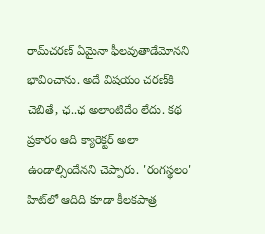రామ్‌చరణ్‌ ఏమైనా ఫీలవుతాడేమోనని భావించాను. అదే విషయం చరణ్‌కి చెబితే, ఛ..ఛ అలాంటిదేం లేదు. కథ ప్రకారం ఆది క్యారెక్టర్‌ అలా ఉండాల్సిందేనని చెప్పారు. 'రంగస్థలం' హిట్‌లో ఆదిది కూడా కీలకపాత్ర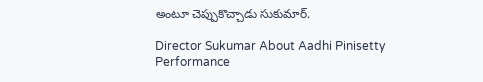అంటూ చెప్పుకొచ్చాడు సుకుమార్‌.

Director Sukumar About Aadhi Pinisetty Performance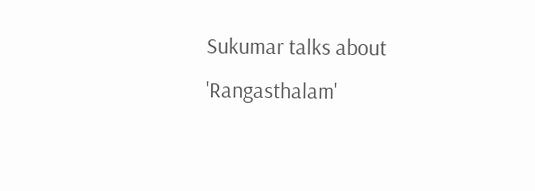Sukumar talks about 'Rangasthalam'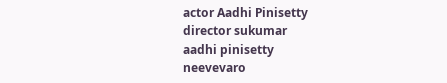actor Aadhi Pinisetty
director sukumar
aadhi pinisetty
neevevaro